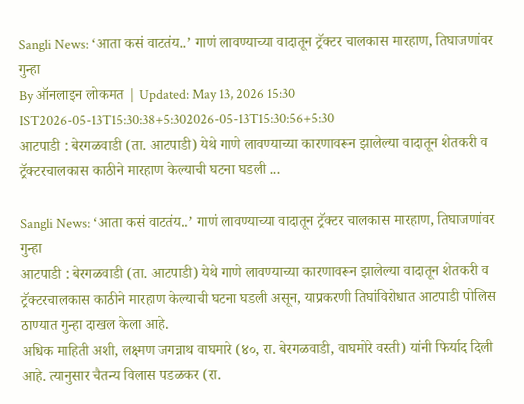Sangli News: ‘आता कसं वाटतंय..’ गाणं लावण्याच्या वादातून ट्रॅक्टर चालकास मारहाण, तिघाजणांवर गुन्हा
By ऑनलाइन लोकमत | Updated: May 13, 2026 15:30 IST2026-05-13T15:30:38+5:302026-05-13T15:30:56+5:30
आटपाडी : बेरगळवाडी (ता. आटपाडी) येथे गाणे लावण्याच्या कारणावरून झालेल्या वादातून शेतकरी व ट्रॅक्टरचालकास काठीने मारहाण केल्याची घटना घडली ...

Sangli News: ‘आता कसं वाटतंय..’ गाणं लावण्याच्या वादातून ट्रॅक्टर चालकास मारहाण, तिघाजणांवर गुन्हा
आटपाडी : बेरगळवाडी (ता. आटपाडी) येथे गाणे लावण्याच्या कारणावरून झालेल्या वादातून शेतकरी व ट्रॅक्टरचालकास काठीने मारहाण केल्याची घटना घडली असून, याप्रकरणी तिघांविरोधात आटपाडी पोलिस ठाण्यात गुन्हा दाखल केला आहे.
अधिक माहिती अशी, लक्ष्मण जगन्नाथ वाघमारे (४०, रा. बेरगळवाडी, वाघमोरे वस्ती) यांनी फिर्याद दिली आहे. त्यानुसार चैतन्य विलास पडळकर (रा.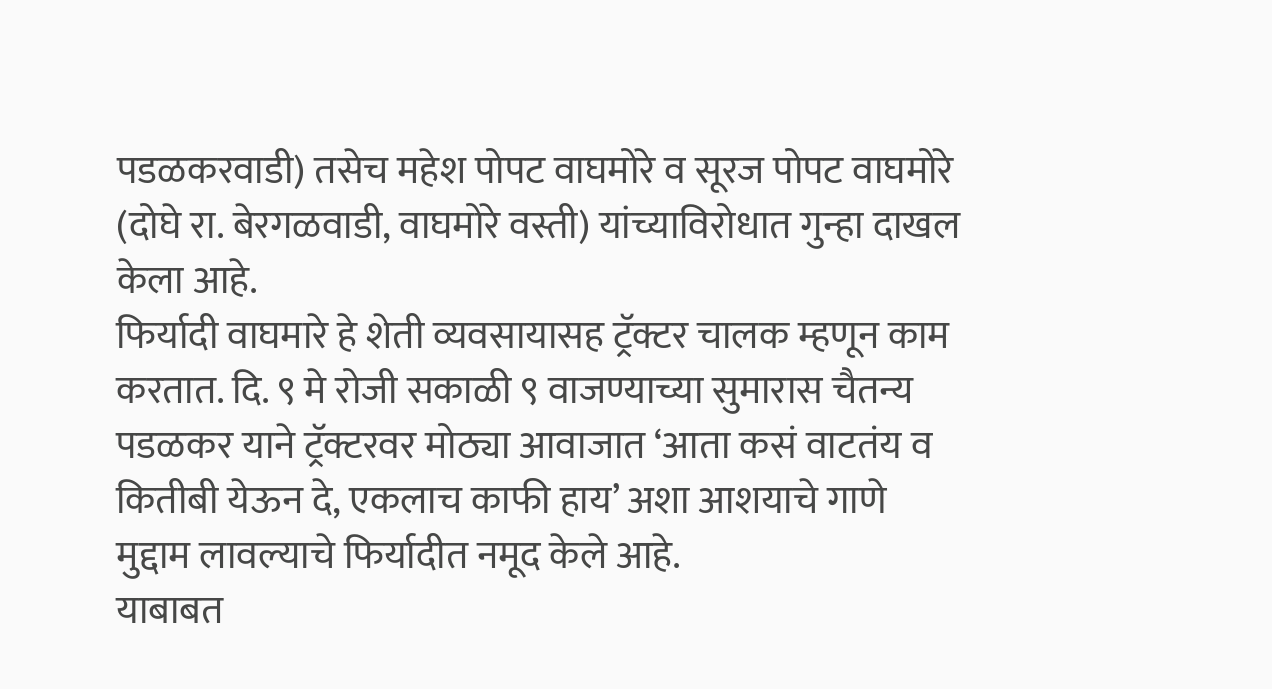पडळकरवाडी) तसेच महेश पोपट वाघमोरे व सूरज पोपट वाघमोरे (दोघे रा. बेरगळवाडी, वाघमोरे वस्ती) यांच्याविरोधात गुन्हा दाखल केला आहे.
फिर्यादी वाघमारे हे शेती व्यवसायासह ट्रॅक्टर चालक म्हणून काम करतात. दि. ९ मे रोजी सकाळी ९ वाजण्याच्या सुमारास चैतन्य पडळकर याने ट्रॅक्टरवर मोठ्या आवाजात ‘आता कसं वाटतंय व कितीबी येऊन दे, एकलाच काफी हाय’ अशा आशयाचे गाणे मुद्दाम लावल्याचे फिर्यादीत नमूद केले आहे.
याबाबत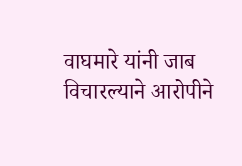वाघमारे यांनी जाब विचारल्याने आरोपीने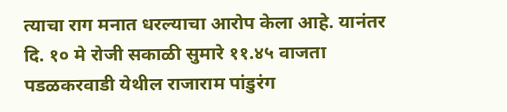त्याचा राग मनात धरल्याचा आरोप केला आहे. यानंतर दि. १० मे रोजी सकाळी सुमारे ११.४५ वाजता पडळकरवाडी येथील राजाराम पांडुरंग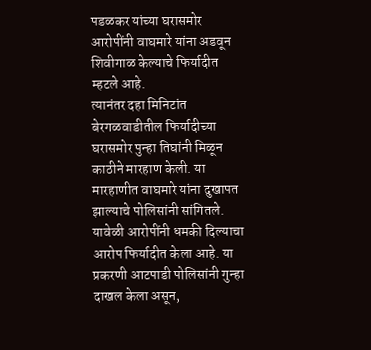पडळकर यांच्या घरासमोर आरोपींनी वाघमारे यांना अडवून शिवीगाळ केल्याचे फिर्यादीत म्हटले आहे.
त्यानंतर दहा मिनिटांत बेरगळवाडीतील फिर्यादीच्या घरासमोर पुन्हा तिघांनी मिळून काठीने मारहाण केली. या मारहाणीत वाघमारे यांना दुखापत झाल्याचे पोलिसांनी सांगितले. यावेळी आरोपींनी धमकी दिल्याचा आरोप फिर्यादीत केला आहे. या प्रकरणी आटपाडी पोलिसांनी गुन्हा दाखल केला असून,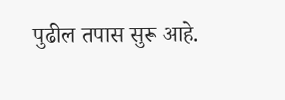पुढील तपास सुरू आहे.